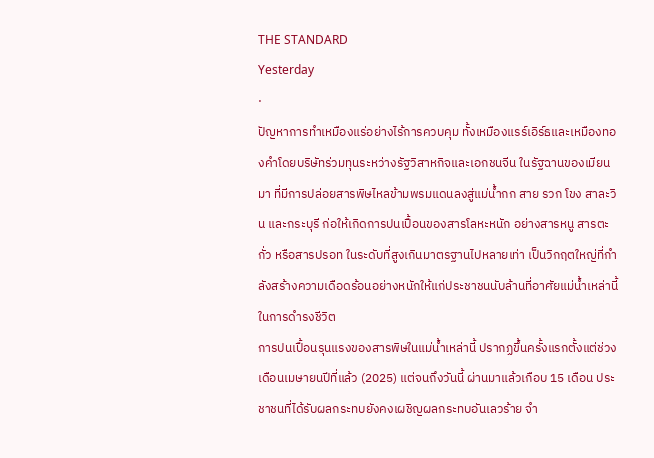THE STANDARD
Yesterday
·
ปัญหาการทำเหมืองแร่อย่างไร้การควบคุม ทั้งเหมืองแรร์เอิร์ธและเหมืองทองคำโดยบริษัทร่วมทุนระหว่างรัฐวิสาหกิจและเอกชนจีน ในรัฐฉานของเมียนมา ที่มีการปล่อยสารพิษไหลข้ามพรมแดนลงสู่แม่น้ำกก สาย รวก โขง สาละวิน และกระบุรี ก่อให้เกิดการปนเปื้อนของสารโลหะหนัก อย่างสารหนู สารตะกั่ว หรือสารปรอท ในระดับที่สูงเกินมาตรฐานไปหลายเท่า เป็นวิกฤตใหญ่ที่กำลังสร้างความเดือดร้อนอย่างหนักให้แก่ประชาชนนับล้านที่อาศัยแม่น้ำเหล่านี้ในการดำรงชีวิต
การปนเปื้อนรุนแรงของสารพิษในแม่น้ำเหล่านี้ ปรากฏขึ้นครั้งแรกตั้งแต่ช่วงเดือนเมษายนปีที่แล้ว (2025) แต่จนถึงวันนี้ ผ่านมาแล้วเกือบ 15 เดือน ประชาชนที่ได้รับผลกระทบยังคงเผชิญผลกระทบอันเลวร้าย จำ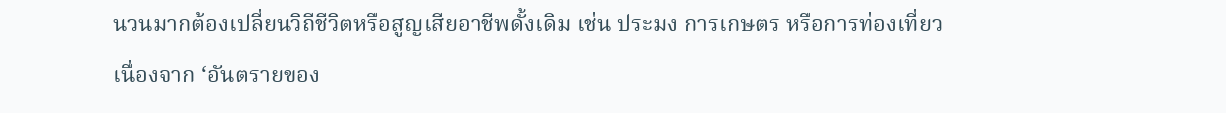นวนมากต้องเปลี่ยนวิถีชีวิตหรือสูญเสียอาชีพดั้งเดิม เช่น ประมง การเกษตร หรือการท่องเที่ยว เนื่องจาก ‘อันตรายของ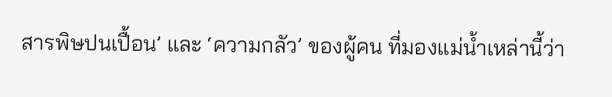สารพิษปนเปื้อน’ และ ‘ความกลัว’ ของผู้คน ที่มองแม่น้ำเหล่านี้ว่า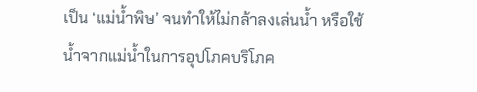เป็น ‘แม่น้ำพิษ’ จนทำให้ไม่กล้าลงเล่นน้ำ หรือใช้น้ำจากแม่น้ำในการอุปโภคบริโภค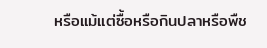หรือแม้แต่ซื้อหรือกินปลาหรือพืช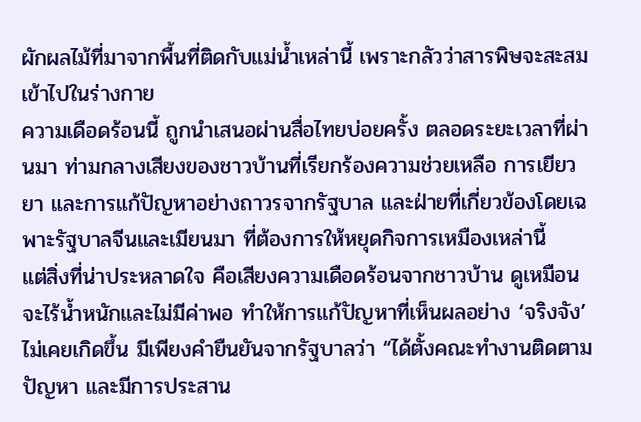ผักผลไม้ที่มาจากพื้นที่ติดกับแม่น้ำเหล่านี้ เพราะกลัวว่าสารพิษจะสะสมเข้าไปในร่างกาย
ความเดือดร้อนนี้ ถูกนำเสนอผ่านสื่อไทยบ่อยครั้ง ตลอดระยะเวลาที่ผ่านมา ท่ามกลางเสียงของชาวบ้านที่เรียกร้องความช่วยเหลือ การเยียวยา และการแก้ปัญหาอย่างถาวรจากรัฐบาล และฝ่ายที่เกี่ยวข้องโดยเฉพาะรัฐบาลจีนและเมียนมา ที่ต้องการให้หยุดกิจการเหมืองเหล่านี้
แต่สิ่งที่น่าประหลาดใจ คือเสียงความเดือดร้อนจากชาวบ้าน ดูเหมือนจะไร้น้ำหนักและไม่มีค่าพอ ทำให้การแก้ปัญหาที่เห็นผลอย่าง ‘จริงจัง’ ไม่เคยเกิดขึ้น มีเพียงคำยืนยันจากรัฐบาลว่า “ได้ตั้งคณะทำงานติดตามปัญหา และมีการประสาน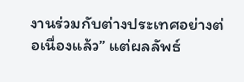งานร่วมกับต่างประเทศอย่างต่อเนื่องแล้ว” แต่ผลลัพธ์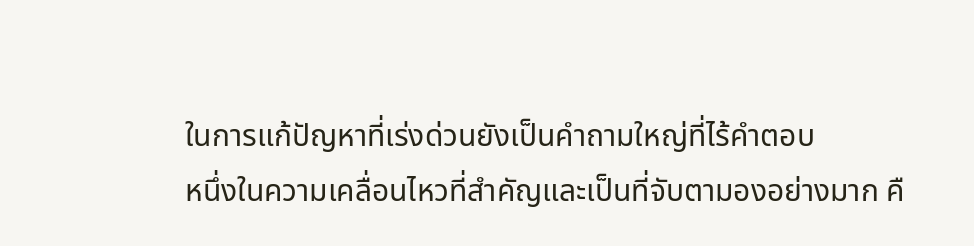ในการแก้ปัญหาที่เร่งด่วนยังเป็นคำถามใหญ่ที่ไร้คำตอบ
หนึ่งในความเคลื่อนไหวที่สำคัญและเป็นที่จับตามองอย่างมาก คื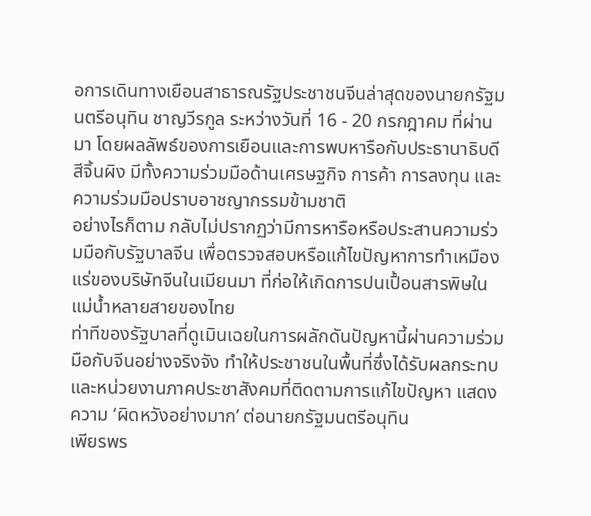อการเดินทางเยือนสาธารณรัฐประชาชนจีนล่าสุดของนายกรัฐมนตรีอนุทิน ชาญวีรกูล ระหว่างวันที่ 16 - 20 กรกฎาคม ที่ผ่านมา โดยผลลัพธ์ของการเยือนและการพบหารือกับประธานาธิบดีสีจิ้นผิง มีทั้งความร่วมมือด้านเศรษฐกิจ การค้า การลงทุน และความร่วมมือปราบอาชญากรรมข้ามชาติ
อย่างไรก็ตาม กลับไม่ปรากฏว่ามีการหารือหรือประสานความร่วมมือกับรัฐบาลจีน เพื่อตรวจสอบหรือแก้ไขปัญหาการทำเหมืองแร่ของบริษัทจีนในเมียนมา ที่ก่อให้เกิดการปนเปื้อนสารพิษในแม่น้ำหลายสายของไทย
ท่าทีของรัฐบาลที่ดูเมินเฉยในการผลักดันปัญหานี้ผ่านความร่วมมือกับจีนอย่างจริงจัง ทำให้ประชาชนในพื้นที่ซึ่งได้รับผลกระทบ และหน่วยงานภาคประชาสังคมที่ติดตามการแก้ไขปัญหา แสดงความ ‘ผิดหวังอย่างมาก’ ต่อนายกรัฐมนตรีอนุทิน
เพียรพร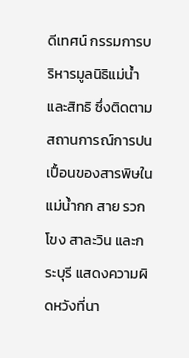ดีเทศน์ กรรมการบริหารมูลนิธิแม่น้ำและสิทธิ ซึ่งติดตามสถานการณ์การปนเปื้อนของสารพิษในแม่น้ำกก สาย รวก โขง สาละวิน และกระบุรี แสดงความผิดหวังที่นา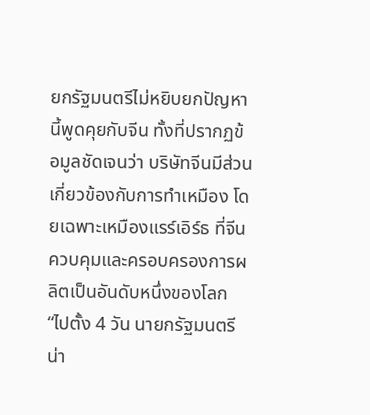ยกรัฐมนตรีไม่หยิบยกปัญหานี้พูดคุยกับจีน ทั้งที่ปรากฏข้อมูลชัดเจนว่า บริษัทจีนมีส่วนเกี่ยวข้องกับการทำเหมือง โดยเฉพาะเหมืองแรร์เอิร์ธ ที่จีนควบคุมและครอบครองการผลิตเป็นอันดับหนึ่งของโลก
“ไปตั้ง 4 วัน นายกรัฐมนตรีน่า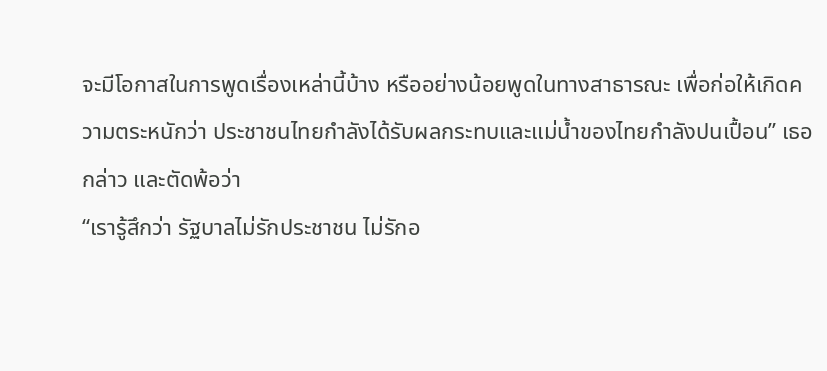จะมีโอกาสในการพูดเรื่องเหล่านี้บ้าง หรืออย่างน้อยพูดในทางสาธารณะ เพื่อก่อให้เกิดความตระหนักว่า ประชาชนไทยกำลังได้รับผลกระทบและแม่น้ำของไทยกำลังปนเปื้อน” เธอกล่าว และตัดพ้อว่า
“เรารู้สึกว่า รัฐบาลไม่รักประชาชน ไม่รักอ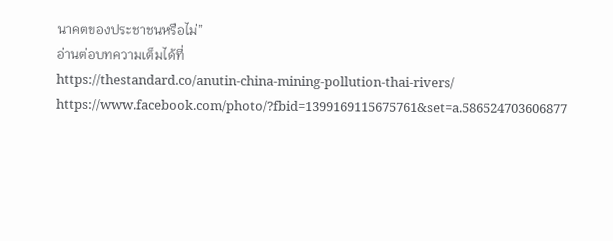นาคตของประชาชนหรือไม่”
อ่านต่อบทความเต็มได้ที่
https://thestandard.co/anutin-china-mining-pollution-thai-rivers/
https://www.facebook.com/photo/?fbid=1399169115675761&set=a.586524703606877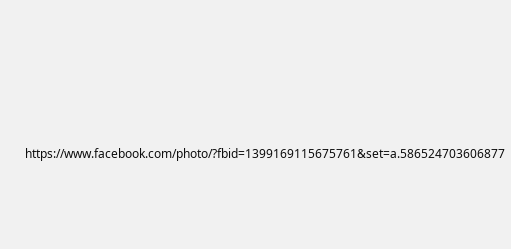https://www.facebook.com/photo/?fbid=1399169115675761&set=a.586524703606877